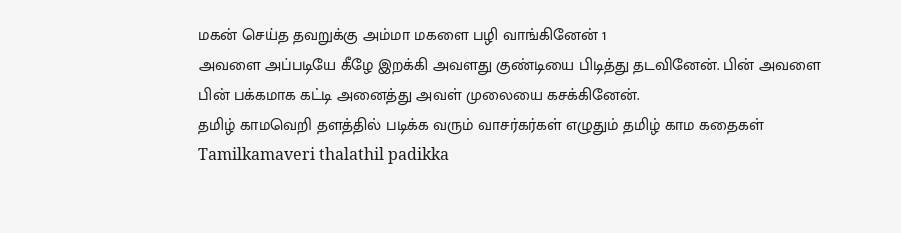மகன் செய்த தவறுக்கு அம்மா மகளை பழி வாங்கினேன் 1
அவளை அப்படியே கீழே இறக்கி அவளது குண்டியை பிடித்து தடவினேன். பின் அவளை பின் பக்கமாக கட்டி அனைத்து அவள் முலையை கசக்கினேன்.
தமிழ் காமவெறி தளத்தில் படிக்க வரும் வாசர்கர்கள் எழுதும் தமிழ் காம கதைகள்
Tamilkamaveri thalathil padikka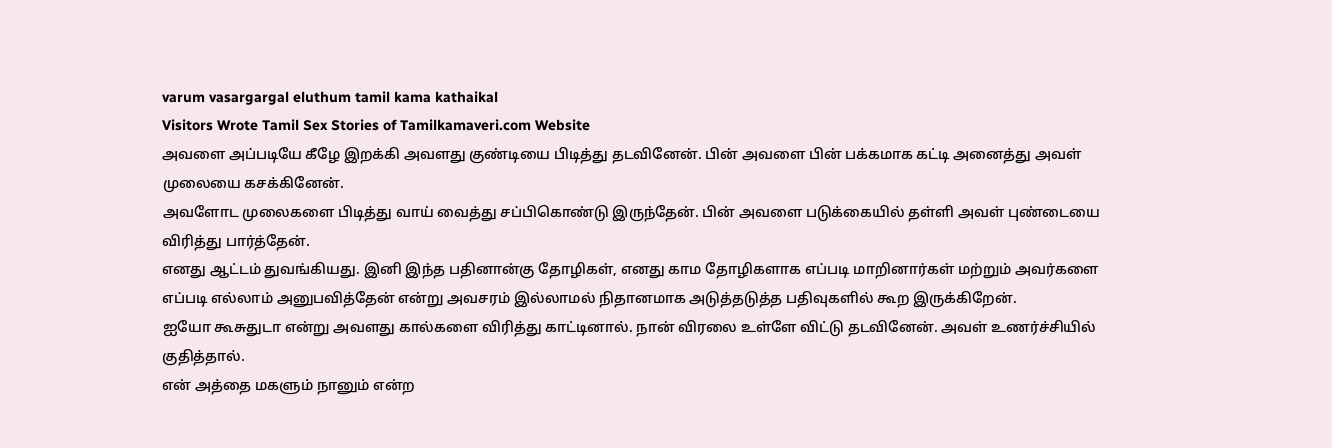varum vasargargal eluthum tamil kama kathaikal
Visitors Wrote Tamil Sex Stories of Tamilkamaveri.com Website
அவளை அப்படியே கீழே இறக்கி அவளது குண்டியை பிடித்து தடவினேன். பின் அவளை பின் பக்கமாக கட்டி அனைத்து அவள் முலையை கசக்கினேன்.
அவளோட முலைகளை பிடித்து வாய் வைத்து சப்பிகொண்டு இருந்தேன். பின் அவளை படுக்கையில் தள்ளி அவள் புண்டையை விரித்து பார்த்தேன்.
எனது ஆட்டம் துவங்கியது. இனி இந்த பதினான்கு தோழிகள், எனது காம தோழிகளாக எப்படி மாறினார்கள் மற்றும் அவர்களை எப்படி எல்லாம் அனுபவித்தேன் என்று அவசரம் இல்லாமல் நிதானமாக அடுத்தடுத்த பதிவுகளில் கூற இருக்கிறேன்.
ஐயோ கூசுதுடா என்று அவளது கால்களை விரித்து காட்டினால். நான் விரலை உள்ளே விட்டு தடவினேன். அவள் உணர்ச்சியில் குதித்தால்.
என் அத்தை மகளும் நானும் என்ற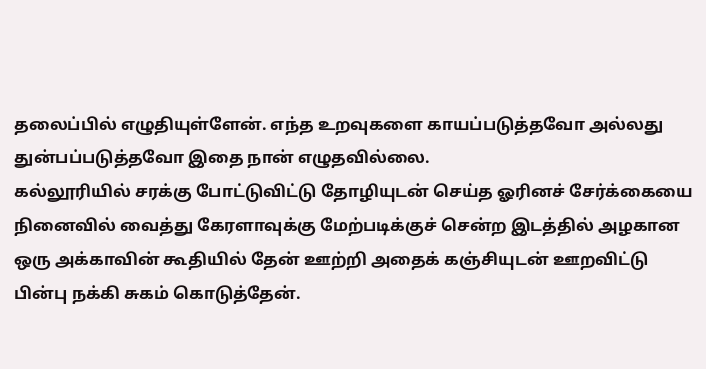தலைப்பில் எழுதியுள்ளேன். எந்த உறவுகளை காயப்படுத்தவோ அல்லது துன்பப்படுத்தவோ இதை நான் எழுதவில்லை.
கல்லூரியில் சரக்கு போட்டுவிட்டு தோழியுடன் செய்த ஓரினச் சேர்க்கையை நினைவில் வைத்து கேரளாவுக்கு மேற்படிக்குச் சென்ற இடத்தில் அழகான ஒரு அக்காவின் கூதியில் தேன் ஊற்றி அதைக் கஞ்சியுடன் ஊறவிட்டு பின்பு நக்கி சுகம் கொடுத்தேன்.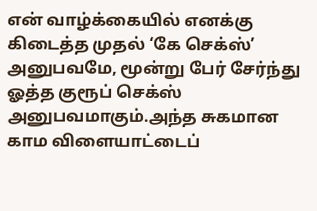என் வாழ்க்கையில் எனக்கு கிடைத்த முதல் ‘கே செக்ஸ்’ அனுபவமே, மூன்று பேர் சேர்ந்து ஓத்த குரூப் செக்ஸ் அனுபவமாகும்.அந்த சுகமான காம விளையாட்டைப்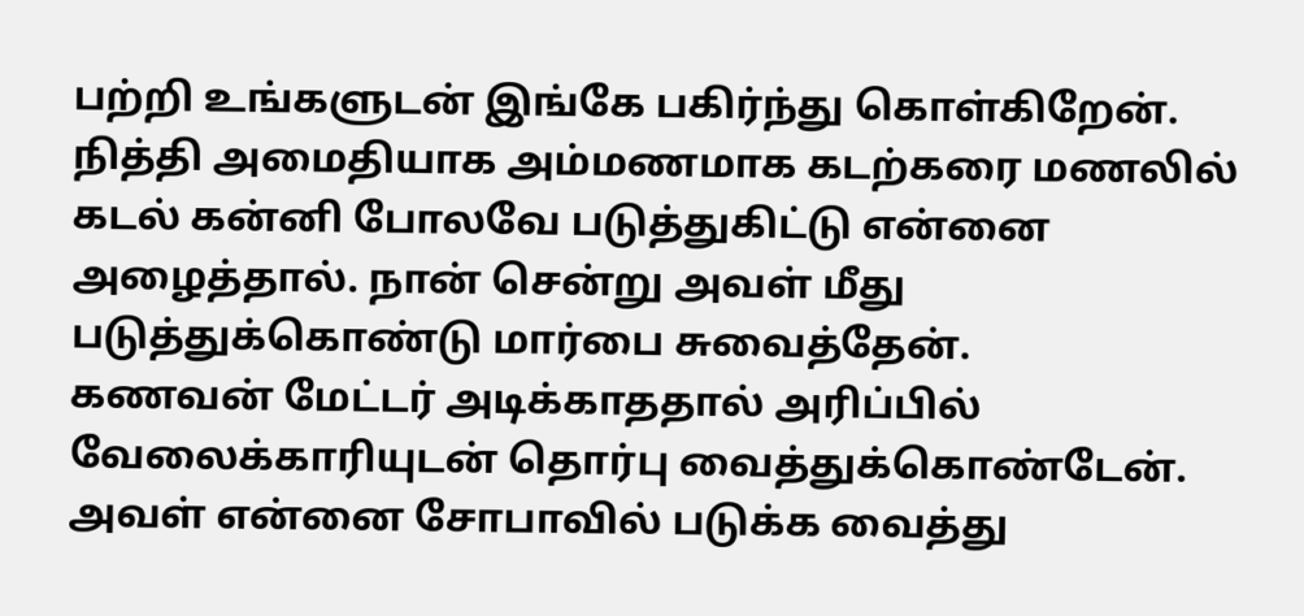பற்றி உங்களுடன் இங்கே பகிர்ந்து கொள்கிறேன்.
நித்தி அமைதியாக அம்மணமாக கடற்கரை மணலில் கடல் கன்னி போலவே படுத்துகிட்டு என்னை அழைத்தால். நான் சென்று அவள் மீது படுத்துக்கொண்டு மார்பை சுவைத்தேன்.
கணவன் மேட்டர் அடிக்காததால் அரிப்பில் வேலைக்காரியுடன் தொர்பு வைத்துக்கொண்டேன். அவள் என்னை சோபாவில் படுக்க வைத்து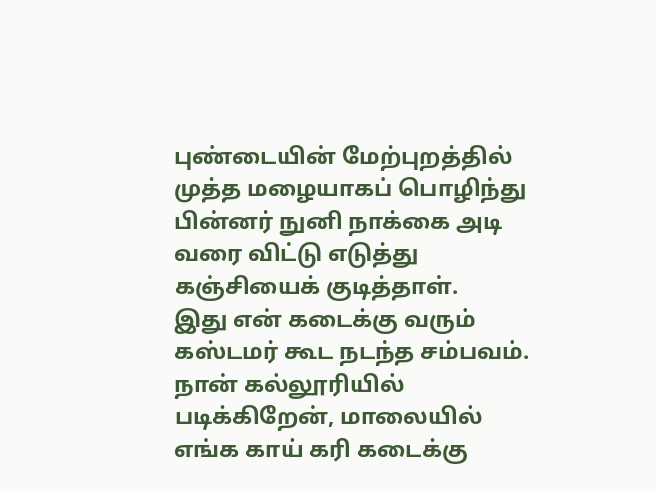புண்டையின் மேற்புறத்தில் முத்த மழையாகப் பொழிந்து பின்னர் நுனி நாக்கை அடி வரை விட்டு எடுத்து கஞ்சியைக் குடித்தாள்.
இது என் கடைக்கு வரும் கஸ்டமர் கூட நடந்த சம்பவம். நான் கல்லூரியில் படிக்கிறேன், மாலையில் எங்க காய் கரி கடைக்கு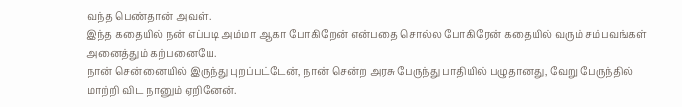வந்த பெண்தான் அவள்.
இந்த கதையில் நன் எப்படி அம்மா ஆகா போகிறேன் என்பதை சொல்ல போகிரேன் கதையில் வரும் சம்பவங்கள் அனைத்தும் கற்பனையே.
நான் சென்னையில் இருந்து புறப்பட்டேன், நான் சென்ற அரசு பேருந்து பாதியில் பழுதானது, வேறு பேருந்தில் மாற்றி விட நானும் ஏறினேன்.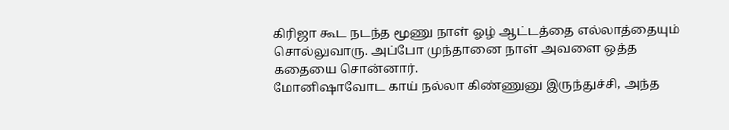கிரிஜா கூட நடந்த மூணு நாள் ஓழ் ஆட்டத்தை எல்லாத்தையும் சொல்லுவாரு. அப்போ முந்தானை நாள் அவளை ஒத்த கதையை சொன்னார்.
மோனிஷாவோட காய் நல்லா கிண்ணுனு இருந்துச்சி, அந்த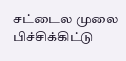சட்டைல முலை பிச்சிக்கிட்டு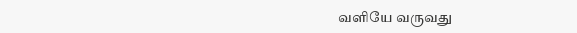வளியே வருவது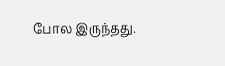போல இருந்தது.